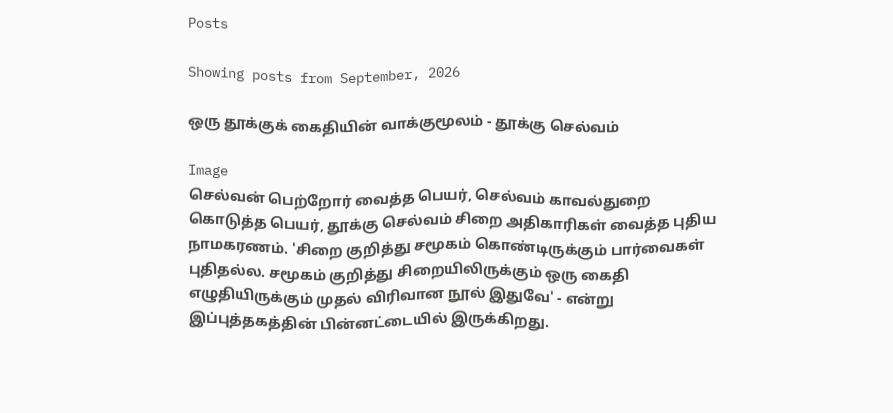Posts

Showing posts from September, 2026

ஒரு தூக்குக் கைதியின் வாக்குமூலம் - தூக்கு செல்வம்

Image
செல்வன் பெற்றோர் வைத்த பெயர், செல்வம் காவல்துறை கொடுத்த பெயர், தூக்கு செல்வம் சிறை அதிகாரிகள் வைத்த புதிய நாமகரணம். 'சிறை குறித்து சமூகம் கொண்டிருக்கும் பார்வைகள் புதிதல்ல. சமூகம் குறித்து சிறையிலிருக்கும் ஒரு கைதி எழுதியிருக்கும் முதல் விரிவான நூல் இதுவே' - என்று இப்புத்தகத்தின் பின்னட்டையில் இருக்கிறது.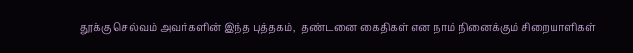தூக்கு செல்வம் அவர்களின் இந்த புத்தகம்,  தண்டனை கைதிகள் என நாம் நினைக்கும் சிறையாளிகள்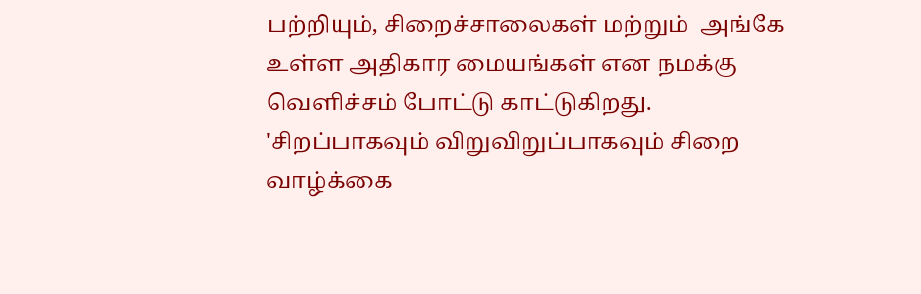பற்றியும், சிறைச்சாலைகள் மற்றும்  அங்கே உள்ள அதிகார மையங்கள் என நமக்கு வெளிச்சம் போட்டு காட்டுகிறது. 'சிறப்பாகவும் விறுவிறுப்பாகவும் சிறை வாழ்க்கை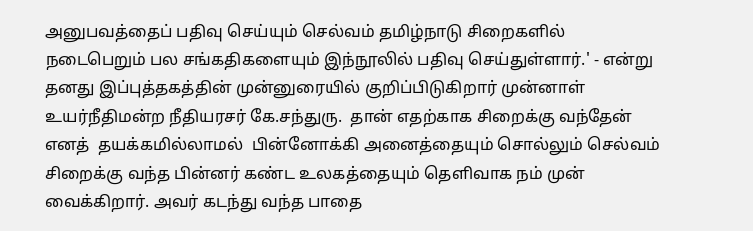அனுபவத்தைப் பதிவு செய்யும் செல்வம் தமிழ்நாடு சிறைகளில் நடைபெறும் பல சங்கதிகளையும் இந்நூலில் பதிவு செய்துள்ளார்.' - என்று தனது இப்புத்தகத்தின் முன்னுரையில் குறிப்பிடுகிறார் முன்னாள் உயர்நீதிமன்ற நீதியரசர் கே.சந்துரு.  தான் எதற்காக சிறைக்கு வந்தேன் எனத்  தயக்கமில்லாமல்  பின்னோக்கி அனைத்தையும் சொல்லும் செல்வம் சிறைக்கு வந்த பின்னர் கண்ட உலகத்தையும் தெளிவாக நம் முன் வைக்கிறார். அவர் கடந்து வந்த பாதை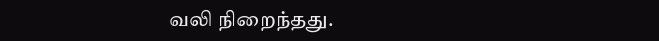வலி நிறைந்தது.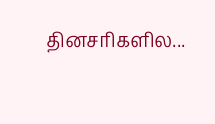தினசரிகளில...